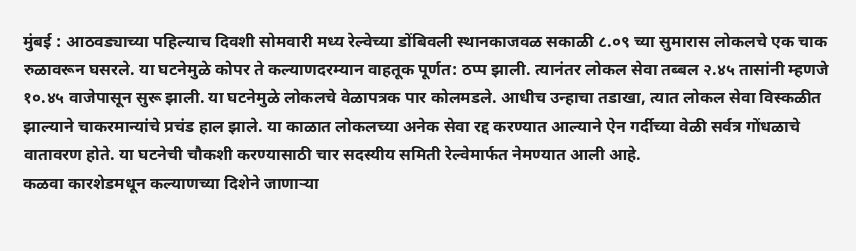मुंबई : आठवड्याच्या पहिल्याच दिवशी सोमवारी मध्य रेल्वेच्या डोंबिवली स्थानकाजवळ सकाळी ८.०९ च्या सुमारास लोकलचे एक चाक रुळावरून घसरले. या घटनेमुळे कोपर ते कल्याणदरम्यान वाहतूक पूर्णत: ठप्प झाली. त्यानंतर लोकल सेवा तब्बल २.४५ तासांनी म्हणजे १०.४५ वाजेपासून सुरू झाली. या घटनेमुळे लोकलचे वेळापत्रक पार कोलमडले. आधीच उन्हाचा तडाखा, त्यात लोकल सेवा विस्कळीत झाल्याने चाकरमान्यांचे प्रचंड हाल झाले. या काळात लोकलच्या अनेक सेवा रद्द करण्यात आल्याने ऐन गर्दीच्या वेळी सर्वत्र गोंधळाचे वातावरण होते. या घटनेची चौकशी करण्यासाठी चार सदस्यीय समिती रेल्वेमार्फत नेमण्यात आली आहे.
कळवा कारशेडमधून कल्याणच्या दिशेने जाणाऱ्या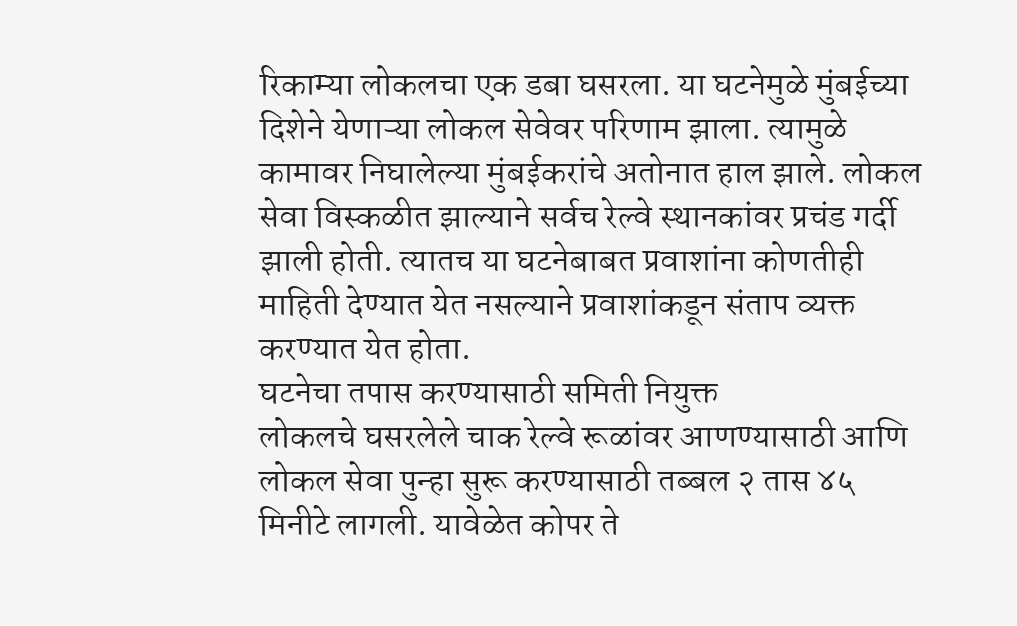रिकाम्या लोकलचा एक डबा घसरला. या घटनेमुळे मुंबईच्या दिशेने येणाऱ्या लोकल सेवेवर परिणाम झाला. त्यामुळे कामावर निघालेल्या मुंबईकरांचे अतोनात हाल झाले. लोकल सेवा विस्कळीत झाल्याने सर्वच रेल्वे स्थानकांवर प्रचंड गर्दी झाली होती. त्यातच या घटनेबाबत प्रवाशांना कोणतीही माहिती देण्यात येत नसल्याने प्रवाशांकडून संताप व्यक्त करण्यात येत होता.
घटनेचा तपास करण्यासाठी समिती नियुक्त
लोकलचे घसरलेले चाक रेल्वे रूळांवर आणण्यासाठी आणि लोकल सेवा पुन्हा सुरू करण्यासाठी तब्बल २ तास ४५ मिनीटे लागली. यावेळेत कोपर ते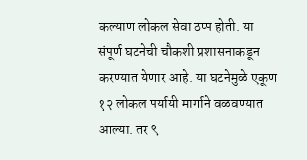कल्याण लोकल सेवा ठप्प होती. या संपूर्ण घटनेची चौकशी प्रशासनाकडून करण्यात येणार आहे. या घटनेमुळे एकूण १२ लोकल पर्यायी मार्गाने वळवण्यात आल्या. तर ९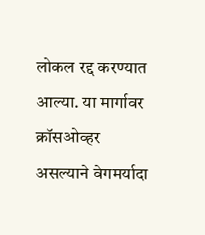लोकल रद्द करण्यात आल्या. या मार्गावर क्रॉसओव्हर असल्याने वेगमर्यादा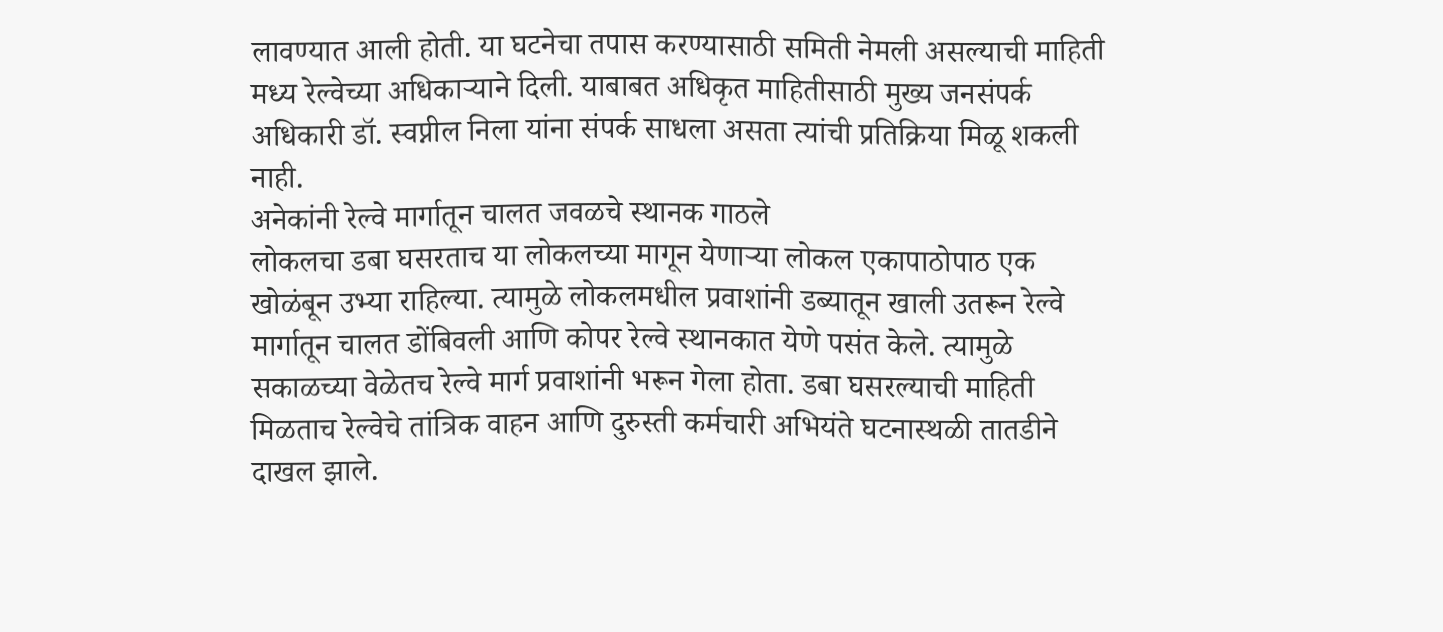लावण्यात आली होती. या घटनेचा तपास करण्यासाठी समिती नेमली असल्याची माहिती मध्य रेल्वेच्या अधिकाऱ्याने दिली. याबाबत अधिकृत माहितीसाठी मुख्य जनसंपर्क अधिकारी डॉ. स्वप्नील निला यांना संपर्क साधला असता त्यांची प्रतिक्रिया मिळू शकली नाही.
अनेकांनी रेल्वे मार्गातून चालत जवळचे स्थानक गाठले
लोकलचा डबा घसरताच या लोकलच्या मागून येणाऱ्या लोकल एकापाठोपाठ एक खोळंबून उभ्या राहिल्या. त्यामुळे लोकलमधील प्रवाशांनी डब्यातून खाली उतरून रेल्वे मार्गातून चालत डोंबिवली आणि कोपर रेल्वे स्थानकात येणे पसंत केले. त्यामुळे सकाळच्या वेळेतच रेल्वे मार्ग प्रवाशांनी भरून गेला होता. डबा घसरल्याची माहिती मिळताच रेल्वेचे तांत्रिक वाहन आणि दुरुस्ती कर्मचारी अभियंते घटनास्थळी तातडीने दाखल झाले.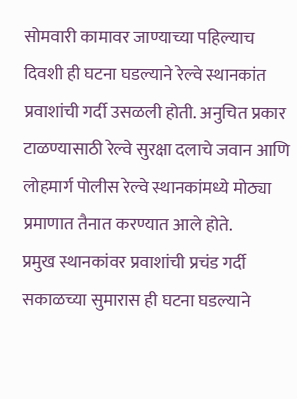सोमवारी कामावर जाण्याच्या पहिल्याच दिवशी ही घटना घडल्याने रेल्वे स्थानकांत प्रवाशांची गर्दी उसळली होती. अनुचित प्रकार टाळण्यासाठी रेल्वे सुरक्षा दलाचे जवान आणि लोहमार्ग पोलीस रेल्वे स्थानकांमध्ये मोठ्या प्रमाणात तैनात करण्यात आले होते.
प्रमुख स्थानकांवर प्रवाशांची प्रचंड गर्दी
सकाळच्या सुमारास ही घटना घडल्याने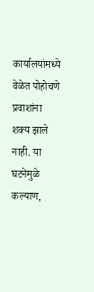कार्यालयांमध्ये वेळेत पोहोचणे प्रवाशांना शक्य झाले नाही. या घटनेमुळे कल्याण,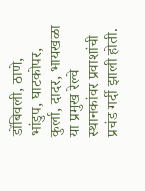डोंबिवली, ठाणे, भांडुप, घाटकोपर, कुर्ला, दादर, भायखळा या प्रमुख रेल्वे स्थानकांवर प्रवाशांची प्रचंड गर्दी झाली होती.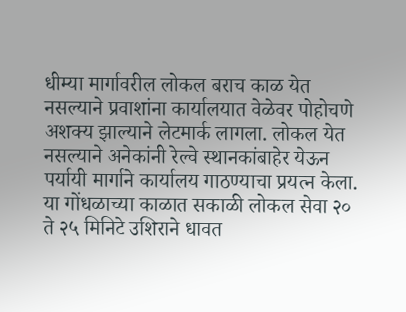धीम्या मार्गावरील लोकल बराच काळ येत नसल्याने प्रवाशांना कार्यालयात वेळेवर पोहोचणे अशक्य झाल्याने लेटमार्क लागला. लोकल येत नसल्याने अनेकांनी रेल्वे स्थानकांबाहेर येऊन पर्यायी मार्गाने कार्यालय गाठण्याचा प्रयत्न केला. या गोंधळाच्या काळात सकाळी लोकल सेवा २० ते २५ मिनिटे उशिराने धावत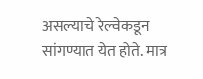असल्याचे रेल्वेकडून सांगण्यात येत होते. मात्र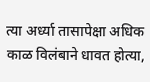त्या अर्ध्या तासापेक्षा अधिक काळ विलंबाने धावत होत्या,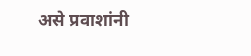असे प्रवाशांनी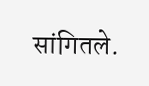सांगितले.